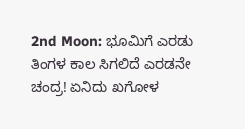2nd Moon: ಭೂಮಿಗೆ ಎರಡು ತಿಂಗಳ ಕಾಲ ಸಿಗಲಿದೆ ಎರಡನೇ ಚಂದ್ರ! ಏನಿದು ಖಗೋಳ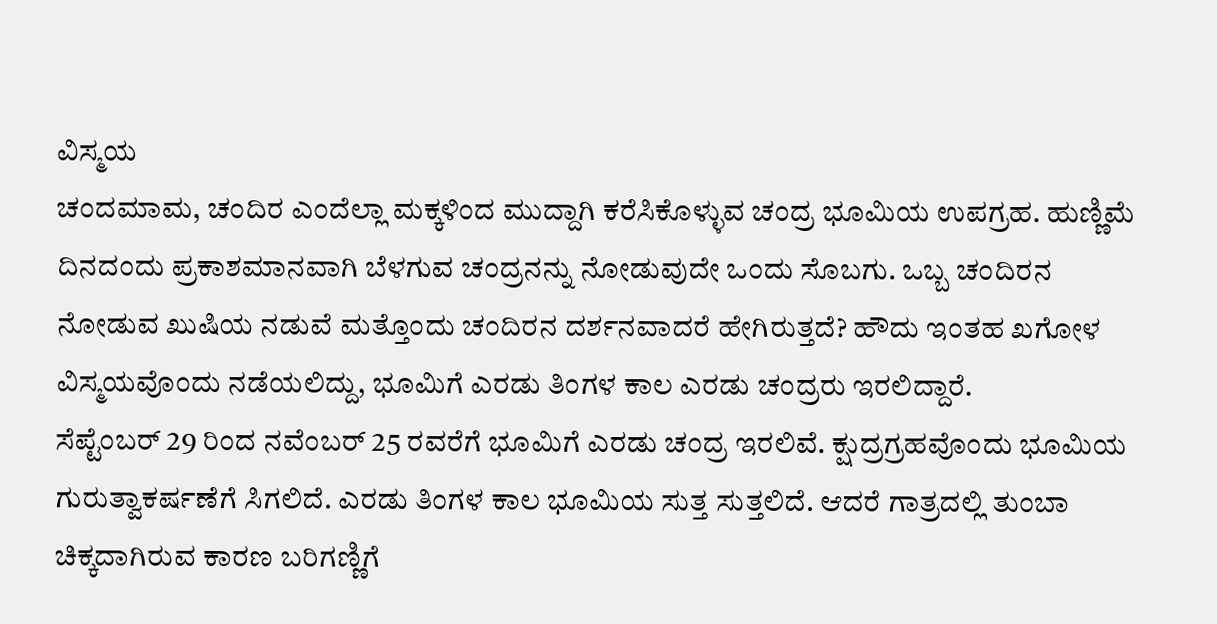ವಿಸ್ಮಯ
ಚಂದಮಾಮ, ಚಂದಿರ ಎಂದೆಲ್ಲಾ ಮಕ್ಕಳಿಂದ ಮುದ್ದಾಗಿ ಕರೆಸಿಕೊಳ್ಳುವ ಚಂದ್ರ ಭೂಮಿಯ ಉಪಗ್ರಹ. ಹುಣ್ಣಿಮೆ ದಿನದಂದು ಪ್ರಕಾಶಮಾನವಾಗಿ ಬೆಳಗುವ ಚಂದ್ರನನ್ನು ನೋಡುವುದೇ ಒಂದು ಸೊಬಗು. ಒಬ್ಬ ಚಂದಿರನ ನೋಡುವ ಖುಷಿಯ ನಡುವೆ ಮತ್ತೊಂದು ಚಂದಿರನ ದರ್ಶನವಾದರೆ ಹೇಗಿರುತ್ತದೆ? ಹೌದು ಇಂತಹ ಖಗೋಳ ವಿಸ್ಮಯವೊಂದು ನಡೆಯಲಿದ್ದು, ಭೂಮಿಗೆ ಎರಡು ತಿಂಗಳ ಕಾಲ ಎರಡು ಚಂದ್ರರು ಇರಲಿದ್ದಾರೆ.
ಸೆಪ್ಟೆಂಬರ್ 29 ರಿಂದ ನವೆಂಬರ್ 25 ರವರೆಗೆ ಭೂಮಿಗೆ ಎರಡು ಚಂದ್ರ ಇರಲಿವೆ. ಕ್ಷುದ್ರಗ್ರಹವೊಂದು ಭೂಮಿಯ ಗುರುತ್ವಾಕರ್ಷಣೆಗೆ ಸಿಗಲಿದೆ. ಎರಡು ತಿಂಗಳ ಕಾಲ ಭೂಮಿಯ ಸುತ್ತ ಸುತ್ತಲಿದೆ. ಆದರೆ ಗಾತ್ರದಲ್ಲಿ ತುಂಬಾ ಚಿಕ್ಕದಾಗಿರುವ ಕಾರಣ ಬರಿಗಣ್ಣಿಗೆ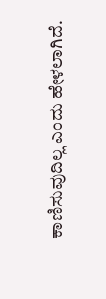ಕಾಣಿಸುವುದಿಲ್ಲ ಎಂದು ಹೇಳಲಾಗಿದೆ.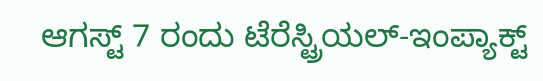ಆಗಸ್ಟ್ 7 ರಂದು ಟೆರೆಸ್ಟ್ರಿಯಲ್-ಇಂಪ್ಯಾಕ್ಟ್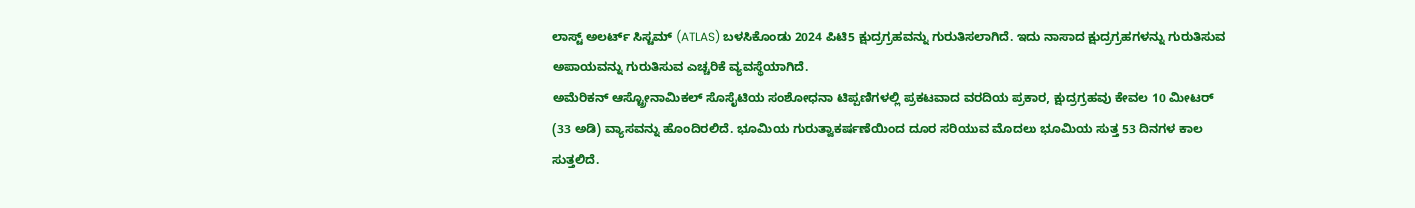ಲಾಸ್ಟ್ ಅಲರ್ಟ್ ಸಿಸ್ಟಮ್ (ATLAS) ಬಳಸಿಕೊಂಡು 2024 ಪಿಟಿ5 ಕ್ಷುದ್ರಗ್ರಹವನ್ನು ಗುರುತಿಸಲಾಗಿದೆ. ಇದು ನಾಸಾದ ಕ್ಷುದ್ರಗ್ರಹಗಳನ್ನು ಗುರುತಿಸುವ ಅಪಾಯವನ್ನು ಗುರುತಿಸುವ ಎಚ್ಚರಿಕೆ ವ್ಯವಸ್ಥೆಯಾಗಿದೆ.
ಅಮೆರಿಕನ್ ಆಸ್ಟ್ರೋನಾಮಿಕಲ್ ಸೊಸೈಟಿಯ ಸಂಶೋಧನಾ ಟಿಪ್ಪಣಿಗಳಲ್ಲಿ ಪ್ರಕಟವಾದ ವರದಿಯ ಪ್ರಕಾರ, ಕ್ಷುದ್ರಗ್ರಹವು ಕೇವಲ 10 ಮೀಟರ್ (33 ಅಡಿ) ವ್ಯಾಸವನ್ನು ಹೊಂದಿರಲಿದೆ. ಭೂಮಿಯ ಗುರುತ್ವಾಕರ್ಷಣೆಯಿಂದ ದೂರ ಸರಿಯುವ ಮೊದಲು ಭೂಮಿಯ ಸುತ್ತ 53 ದಿನಗಳ ಕಾಲ ಸುತ್ತಲಿದೆ.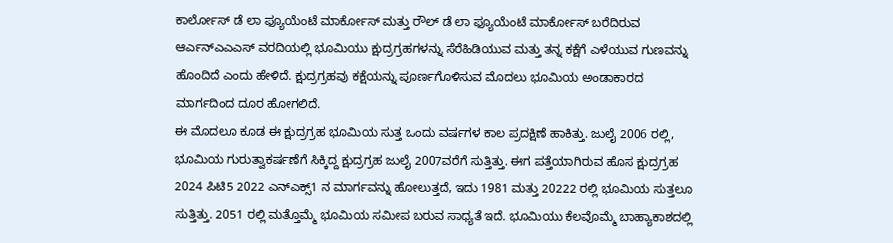ಕಾರ್ಲೋಸ್ ಡೆ ಲಾ ಫ್ಯೂಯೆಂಟೆ ಮಾರ್ಕೋಸ್ ಮತ್ತು ರೌಲ್ ಡೆ ಲಾ ಫ್ಯೂಯೆಂಟೆ ಮಾರ್ಕೋಸ್ ಬರೆದಿರುವ ಆರ್ಎನ್ಎಎಎಸ್ ವರದಿಯಲ್ಲಿ ಭೂಮಿಯು ಕ್ಷುದ್ರಗ್ರಹಗಳನ್ನು ಸೆರೆಹಿಡಿಯುವ ಮತ್ತು ತನ್ನ ಕಕ್ಷೆಗೆ ಎಳೆಯುವ ಗುಣವನ್ನು ಹೊಂದಿದೆ ಎಂದು ಹೇಳಿದೆ. ಕ್ಷುದ್ರಗ್ರಹವು ಕಕ್ಷೆಯನ್ನು ಪೂರ್ಣಗೊಳಿಸುವ ಮೊದಲು ಭೂಮಿಯ ಅಂಡಾಕಾರದ ಮಾರ್ಗದಿಂದ ದೂರ ಹೋಗಲಿದೆ.
ಈ ಮೊದಲೂ ಕೂಡ ಈ ಕ್ಷುದ್ರಗ್ರಹ ಭೂಮಿಯ ಸುತ್ತ ಒಂದು ವರ್ಷಗಳ ಕಾಲ ಪ್ರದಕ್ಷಿಣೆ ಹಾಕಿತ್ತು. ಜುಲೈ 2006 ರಲ್ಲಿ, ಭೂಮಿಯ ಗುರುತ್ವಾಕರ್ಷಣೆಗೆ ಸಿಕ್ಕಿದ್ದ ಕ್ಷುದ್ರಗ್ರಹ ಜುಲೈ 2007ವರೆಗೆ ಸುತ್ತಿತ್ತು. ಈಗ ಪತ್ತೆಯಾಗಿರುವ ಹೊಸ ಕ್ಷುದ್ರಗ್ರಹ 2024 ಪಿಟಿ5 2022 ಎನ್ಎಕ್ಸ್1 ನ ಮಾರ್ಗವನ್ನು ಹೋಲುತ್ತದೆ, ಇದು 1981 ಮತ್ತು 20222 ರಲ್ಲಿ ಭೂಮಿಯ ಸುತ್ತಲೂ ಸುತ್ತಿತ್ತು. 2051 ರಲ್ಲಿ ಮತ್ತೊಮ್ಮೆ ಭೂಮಿಯ ಸಮೀಪ ಬರುವ ಸಾಧ್ಯತೆ ಇದೆ. ಭೂಮಿಯು ಕೆಲವೊಮ್ಮೆ ಬಾಹ್ಯಾಕಾಶದಲ್ಲಿ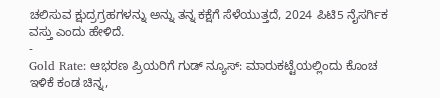ಚಲಿಸುವ ಕ್ಷುದ್ರಗ್ರಹಗಳನ್ನು ಅನ್ನು ತನ್ನ ಕಕ್ಷೆಗೆ ಸೆಳೆಯುತ್ತದೆ, 2024 ಪಿಟಿ5 ನೈಸರ್ಗಿಕ ವಸ್ತು ಎಂದು ಹೇಳಿದೆ.
-
Gold Rate: ಆಭರಣ ಪ್ರಿಯರಿಗೆ ಗುಡ್ ನ್ಯೂಸ್: ಮಾರುಕಟ್ಟೆಯಲ್ಲಿಂದು ಕೊಂಚ ಇಳಿಕೆ ಕಂಡ ಚಿನ್ನ,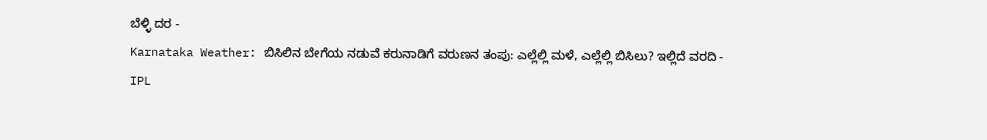ಬೆಳ್ಳಿ ದರ -
Karnataka Weather: ಬಿಸಿಲಿನ ಬೇಗೆಯ ನಡುವೆ ಕರುನಾಡಿಗೆ ವರುಣನ ತಂಪು: ಎಲ್ಲೆಲ್ಲಿ ಮಳೆ, ಎಲ್ಲೆಲ್ಲಿ ಬಿಸಿಲು? ಇಲ್ಲಿದೆ ವರದಿ -
IPL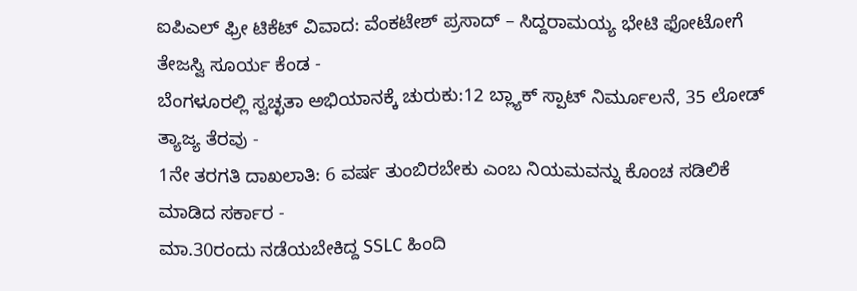ಐಪಿಎಲ್ ಫ್ರೀ ಟಿಕೆಟ್ ವಿವಾದ: ವೆಂಕಟೇಶ್ ಪ್ರಸಾದ್ – ಸಿದ್ದರಾಮಯ್ಯ ಭೇಟಿ ಫೋಟೋಗೆ ತೇಜಸ್ವಿ ಸೂರ್ಯ ಕೆಂಡ -
ಬೆಂಗಳೂರಲ್ಲಿ ಸ್ವಚ್ಛತಾ ಅಭಿಯಾನಕ್ಕೆ ಚುರುಕು:12 ಬ್ಲ್ಯಾಕ್ ಸ್ಪಾಟ್ ನಿರ್ಮೂಲನೆ, 35 ಲೋಡ್ ತ್ಯಾಜ್ಯ ತೆರವು -
1ನೇ ತರಗತಿ ದಾಖಲಾತಿ: 6 ವರ್ಷ ತುಂಬಿರಬೇಕು ಎಂಬ ನಿಯಮವನ್ನು ಕೊಂಚ ಸಡಿಲಿಕೆ ಮಾಡಿದ ಸರ್ಕಾರ -
ಮಾ.30ರಂದು ನಡೆಯಬೇಕಿದ್ದ SSLC ಹಿಂದಿ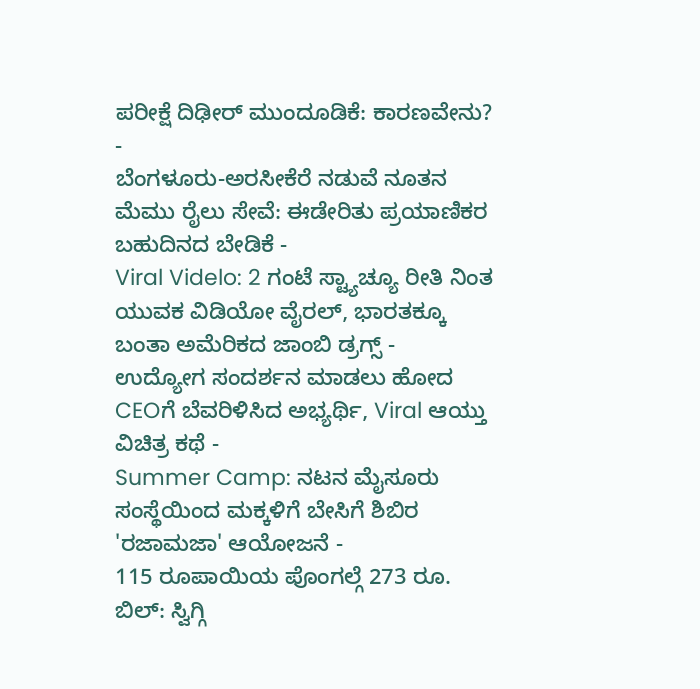ಪರೀಕ್ಷೆ ದಿಢೀರ್ ಮುಂದೂಡಿಕೆ: ಕಾರಣವೇನು? -
ಬೆಂಗಳೂರು-ಅರಸೀಕೆರೆ ನಡುವೆ ನೂತನ ಮೆಮು ರೈಲು ಸೇವೆ: ಈಡೇರಿತು ಪ್ರಯಾಣಿಕರ ಬಹುದಿನದ ಬೇಡಿಕೆ -
Viral Videlo: 2 ಗಂಟೆ ಸ್ಟ್ಯಾಚ್ಯೂ ರೀತಿ ನಿಂತ ಯುವಕ ವಿಡಿಯೋ ವೈರಲ್, ಭಾರತಕ್ಕೂ ಬಂತಾ ಅಮೆರಿಕದ ಜಾಂಬಿ ಡ್ರಗ್ಸ್ -
ಉದ್ಯೋಗ ಸಂದರ್ಶನ ಮಾಡಲು ಹೋದ CEOಗೆ ಬೆವರಿಳಿಸಿದ ಅಭ್ಯರ್ಥಿ, Viral ಆಯ್ತು ವಿಚಿತ್ರ ಕಥೆ -
Summer Camp: ನಟನ ಮೈಸೂರು ಸಂಸ್ಥೆಯಿಂದ ಮಕ್ಕಳಿಗೆ ಬೇಸಿಗೆ ಶಿಬಿರ 'ರಜಾಮಜಾ' ಆಯೋಜನೆ -
115 ರೂಪಾಯಿಯ ಪೊಂಗಲ್ಗೆ 273 ರೂ. ಬಿಲ್: ಸ್ವಿಗ್ಗಿ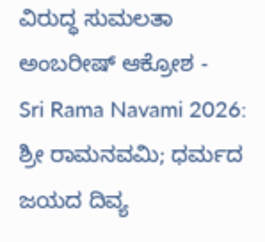ವಿರುದ್ಧ ಸುಮಲತಾ ಅಂಬರೀಷ್ ಆಕ್ರೋಶ -
Sri Rama Navami 2026: ಶ್ರೀ ರಾಮನವಮಿ; ಧರ್ಮದ ಜಯದ ದಿವ್ಯ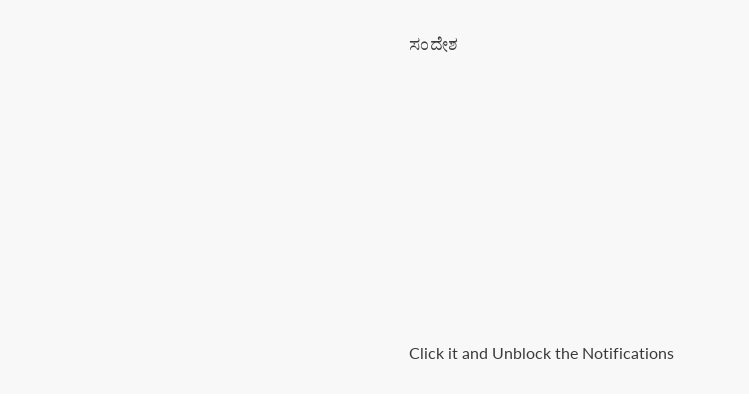ಸಂದೇಶ












Click it and Unblock the Notifications